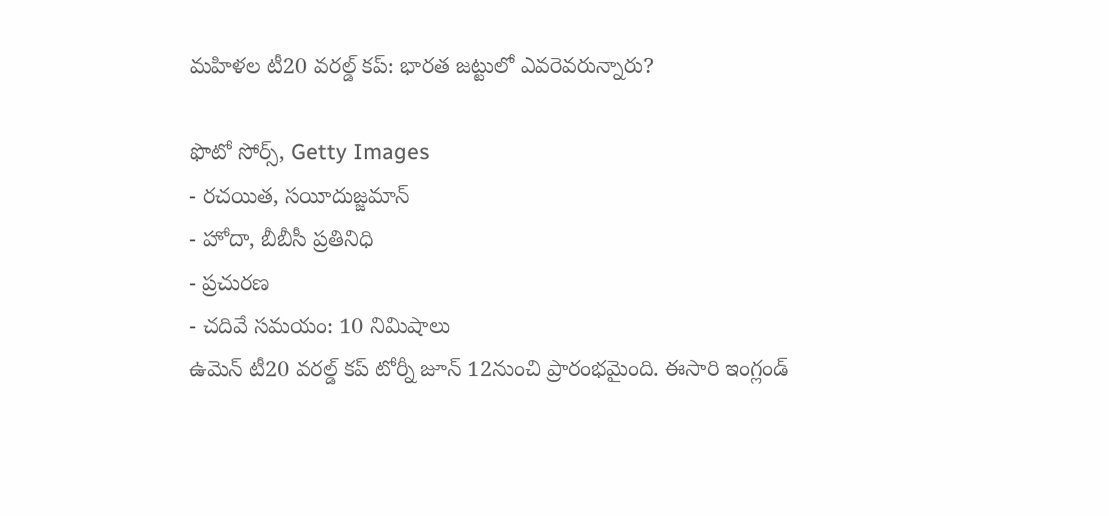మహిళల టీ20 వరల్డ్ కప్: భారత జట్టులో ఎవరెవరున్నారు?

ఫొటో సోర్స్, Getty Images
- రచయిత, సయీదుజ్జమాన్
- హోదా, బీబీసీ ప్రతినిధి
- ప్రచురణ
- చదివే సమయం: 10 నిమిషాలు
ఉమెన్ టీ20 వరల్డ్ కప్ టోర్నీ జూన్ 12నుంచి ప్రారంభమైంది. ఈసారి ఇంగ్లండ్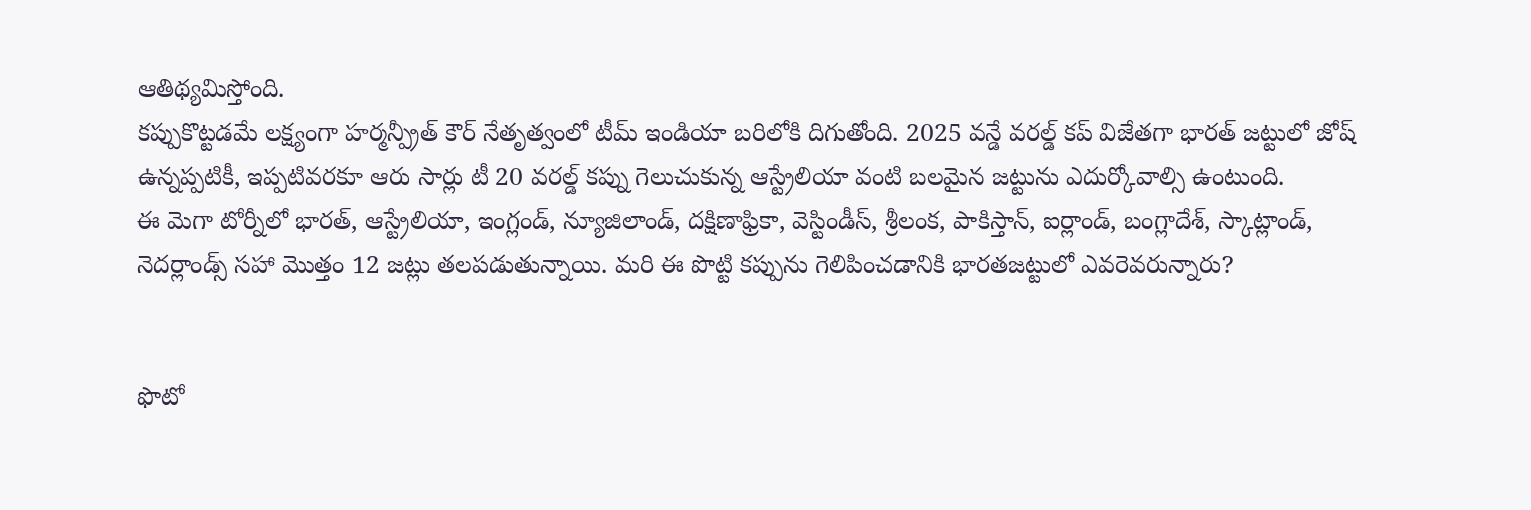ఆతిథ్యమిస్తోంది.
కప్పుకొట్టడమే లక్ష్యంగా హర్మన్ప్రీత్ కౌర్ నేతృత్వంలో టీమ్ ఇండియా బరిలోకి దిగుతోంది. 2025 వన్డే వరల్డ్ కప్ విజేతగా భారత్ జట్టులో జోష్ ఉన్నప్పటికీ, ఇప్పటివరకూ ఆరు సార్లు టీ 20 వరల్డ్ కప్ను గెలుచుకున్న ఆస్ట్రేలియా వంటి బలమైన జట్టును ఎదుర్కోవాల్సి ఉంటుంది.
ఈ మెగా టోర్నీలో భారత్, ఆస్ట్రేలియా, ఇంగ్లండ్, న్యూజిలాండ్, దక్షిణాఫ్రికా, వెస్టిండీస్, శ్రీలంక, పాకిస్తాన్, ఐర్లాండ్, బంగ్లాదేశ్, స్కాట్లాండ్, నెదర్లాండ్స్ సహా మొత్తం 12 జట్లు తలపడుతున్నాయి. మరి ఈ పొట్టి కప్పును గెలిపించడానికి భారతజట్టులో ఎవరెవరున్నారు?


ఫొటో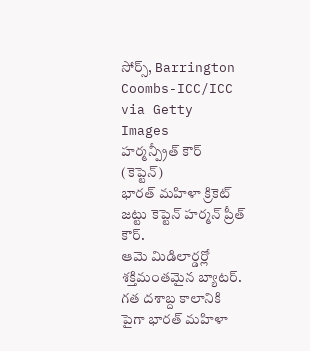సోర్స్, Barrington Coombs-ICC/ICC via Getty Images
హర్మన్ప్రీత్ కౌర్ (కెప్టెన్)
భారత్ మహిళా క్రికెట్ జట్టు కెప్టెన్ హర్మన్ ప్రీత్ కౌర్.
ఆమె మిడిలార్డర్లో శక్తిమంతమైన బ్యాటర్.
గత దశాబ్ద కాలానికి పైగా భారత్ మహిళా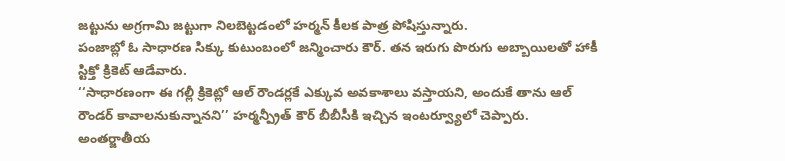జట్టును అగ్రగామి జట్టుగా నిలబెట్టడంలో హర్మన్ కీలక పాత్ర పోషిస్తున్నారు.
పంజాబ్లో ఓ సాధారణ సిక్కు కుటుంబంలో జన్మించారు కౌర్. తన ఇరుగు పొరుగు అబ్బాయిలతో హాకీ స్టిక్తో క్రికెట్ ఆడేవారు.
‘‘సాధారణంగా ఈ గల్లీ క్రికెట్లో ఆల్ రౌండర్లకే ఎక్కువ అవకాశాలు వస్తాయని, అందుకే తాను ఆల్ రౌండర్ కావాలనుకున్నానని’’ హర్మన్ప్రీత్ కౌర్ బీబీసీకి ఇచ్చిన ఇంటర్వ్యూలో చెప్పారు.
అంతర్జాతీయ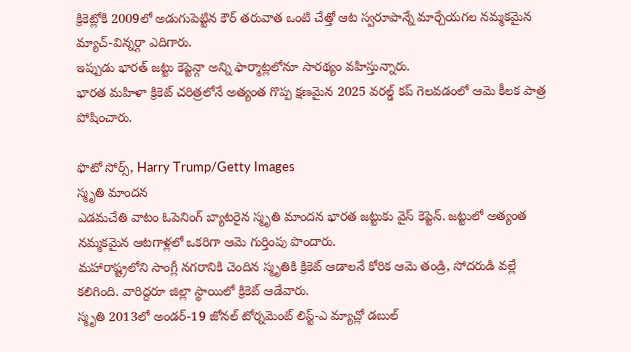క్రికెట్లోకి 2009లో అడుగుపెట్టిన కౌర్ తరువాత ఒంటి చేత్తో ఆట స్వరూపాన్నే మార్చేయగల నమ్మకమైన మ్యాచ్-విన్నర్గా ఎదిగారు.
ఇప్పుడు భారత్ జట్టు కెప్టెన్గా అన్ని ఫార్మాట్లలోనూ సారథ్యం వహిస్తున్నారు.
భారత మహిళా క్రికెట్ చరిత్రలోనే అత్యంత గొప్ప క్షణమైన 2025 వరల్డ్ కప్ గెలవడంలో ఆమె కీలక పాత్ర పోషించారు.

ఫొటో సోర్స్, Harry Trump/Getty Images
స్మృతి మాందన
ఎడమచేతి వాటం ఓపెనింగ్ బ్యాటరైన స్మృతి మాందన భారత జట్టుకు వైస్ కెప్టెన్. జట్టులో అత్యంత నమ్మకమైన ఆటగాళ్లలో ఒకరిగా ఆమె గుర్తింపు పొందారు.
మహారాష్ట్రలోని సాంగ్లీ నగరానికి చెందిన స్మృతికి క్రికెట్ ఆడాలనే కోరిక ఆమె తండ్రి, సోదరుడి వల్లే కలిగింది. వారిద్దరూ జిల్లా స్థాయిలో క్రికెట్ ఆడేవారు.
స్మృతి 2013లో అండర్-19 జోనల్ టోర్నమెంట్ లిస్ట్-ఎ మ్యాచ్లో డబుల్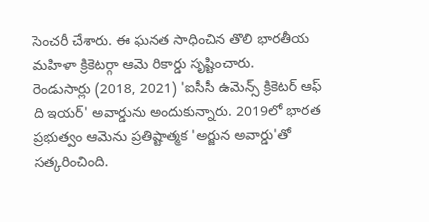సెంచరీ చేశారు. ఈ ఘనత సాధించిన తొలి భారతీయ మహిళా క్రికెటర్గా ఆమె రికార్డు సృష్టించారు.
రెండుసార్లు (2018, 2021) 'ఐసీసీ ఉమెన్స్ క్రికెటర్ ఆఫ్ ది ఇయర్' అవార్డును అందుకున్నారు. 2019లో భారత ప్రభుత్వం ఆమెను ప్రతిష్టాత్మక 'అర్జున అవార్డు'తో సత్కరించింది.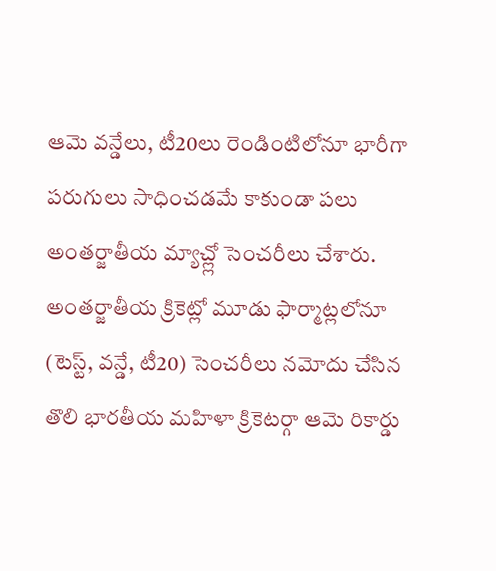ఆమె వన్డేలు, టీ20లు రెండింటిలోనూ భారీగా పరుగులు సాధించడమే కాకుండా పలు అంతర్జాతీయ మ్యాచ్ల్లో సెంచరీలు చేశారు. అంతర్జాతీయ క్రికెట్లో మూడు ఫార్మాట్లలోనూ (టెస్ట్, వన్డే, టీ20) సెంచరీలు నమోదు చేసిన తొలి భారతీయ మహిళా క్రికెటర్గా ఆమె రికార్డు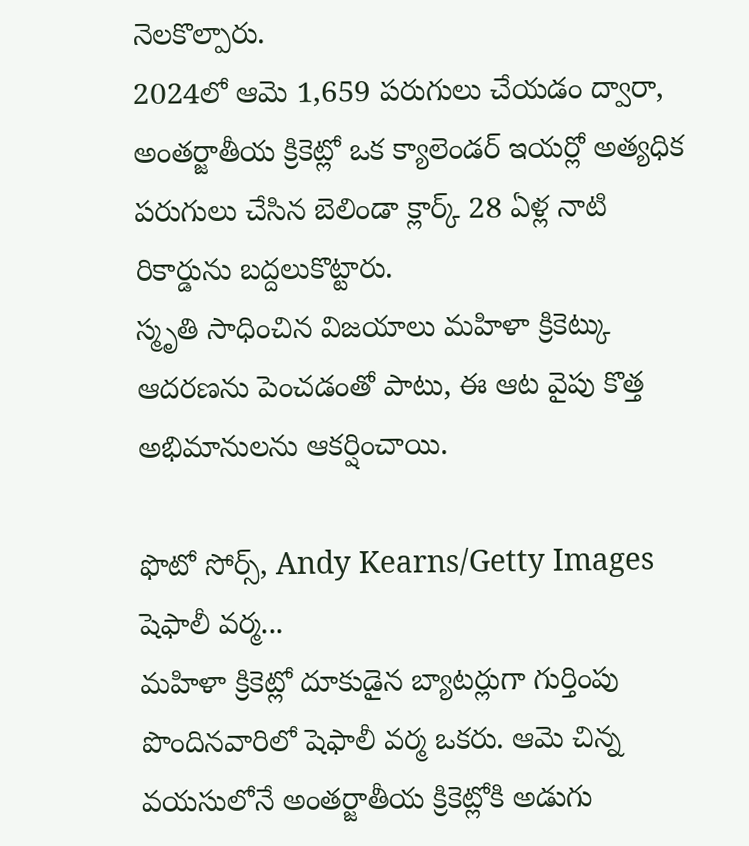నెలకొల్పారు.
2024లో ఆమె 1,659 పరుగులు చేయడం ద్వారా, అంతర్జాతీయ క్రికెట్లో ఒక క్యాలెండర్ ఇయర్లో అత్యధిక పరుగులు చేసిన బెలిండా క్లార్క్ 28 ఏళ్ల నాటి రికార్డును బద్దలుకొట్టారు.
స్మృతి సాధించిన విజయాలు మహిళా క్రికెట్కు ఆదరణను పెంచడంతో పాటు, ఈ ఆట వైపు కొత్త అభిమానులను ఆకర్షించాయి.

ఫొటో సోర్స్, Andy Kearns/Getty Images
షెఫాలీ వర్మ...
మహిళా క్రికెట్లో దూకుడైన బ్యాటర్లుగా గుర్తింపు పొందినవారిలో షెఫాలీ వర్మ ఒకరు. ఆమె చిన్న వయసులోనే అంతర్జాతీయ క్రికెట్లోకి అడుగు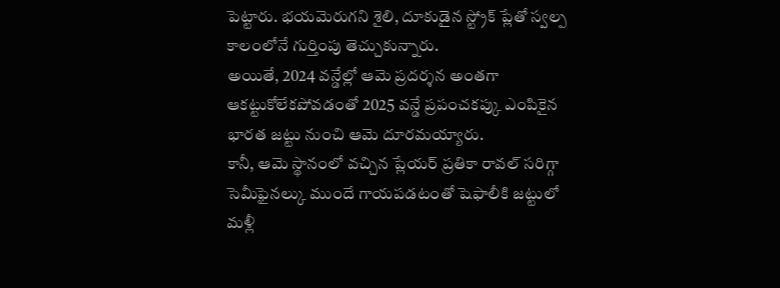పెట్టారు. భయమెరుగని శైలి, దూకుడైన స్ట్రోక్ ప్లేతో స్వల్ప కాలంలోనే గుర్తింపు తెచ్చుకున్నారు.
అయితే, 2024 వన్డేల్లో ఆమె ప్రదర్శన అంతగా ఆకట్టుకోలేకపోవడంతో 2025 వన్డే ప్రపంచకప్కు ఎంపికైన భారత జట్టు నుంచి ఆమె దూరమయ్యారు.
కానీ, ఆమె స్థానంలో వచ్చిన ప్లేయర్ ప్రతికా రావల్ సరిగ్గా సెమీఫైనల్కు ముందే గాయపడటంతో షెఫాలీకి జట్టులో మళ్లీ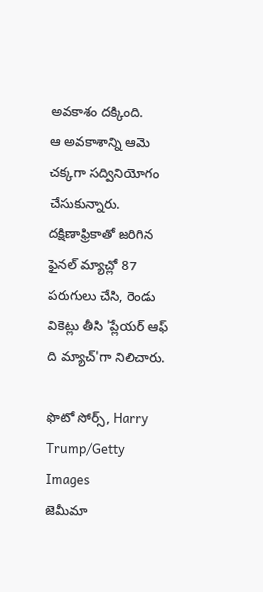అవకాశం దక్కింది.
ఆ అవకాశాన్ని ఆమె చక్కగా సద్వినియోగం చేసుకున్నారు. దక్షిణాఫ్రికాతో జరిగిన ఫైనల్ మ్యాచ్లో 87 పరుగులు చేసి, రెండు వికెట్లు తీసి 'ప్లేయర్ ఆఫ్ ది మ్యాచ్'గా నిలిచారు.

ఫొటో సోర్స్, Harry Trump/Getty Images
జెమీమా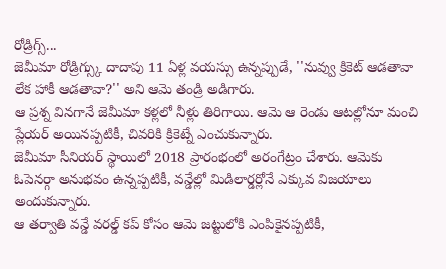రోడ్రిగ్స్...
జెమీమా రోడ్రిగ్స్కు దాదాపు 11 ఏళ్ల వయస్సు ఉన్నప్పుడే, ''నువ్వు క్రికెట్ ఆడతావా లేక హాకీ ఆడతావా?'' అని ఆమె తండ్రి అడిగారు.
ఆ ప్రశ్న వినగానే జెమీమా కళ్లలో నీళ్లు తిరిగాయి. ఆమె ఆ రెండు ఆటల్లోనూ మంచి ప్లేయర్ అయినప్పటికీ, చివరికి క్రికెట్నే ఎంచుకున్నారు.
జెమీమా సీనియర్ స్థాయిలో 2018 ప్రారంభంలో అరంగేట్రం చేశారు. ఆమెకు ఓపెనర్గా అనుభవం ఉన్నప్పటికీ, వన్డేల్లో మిడిలార్డర్లోనే ఎక్కువ విజయాలు అందుకున్నారు.
ఆ తర్వాతి వన్డే వరల్డ్ కప్ కోసం ఆమె జట్టులోకి ఎంపికైనప్పటికీ,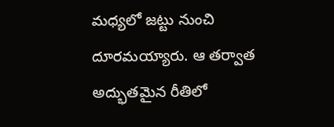మధ్యలో జట్టు నుంచి దూరమయ్యారు. ఆ తర్వాత అద్భుతమైన రీతిలో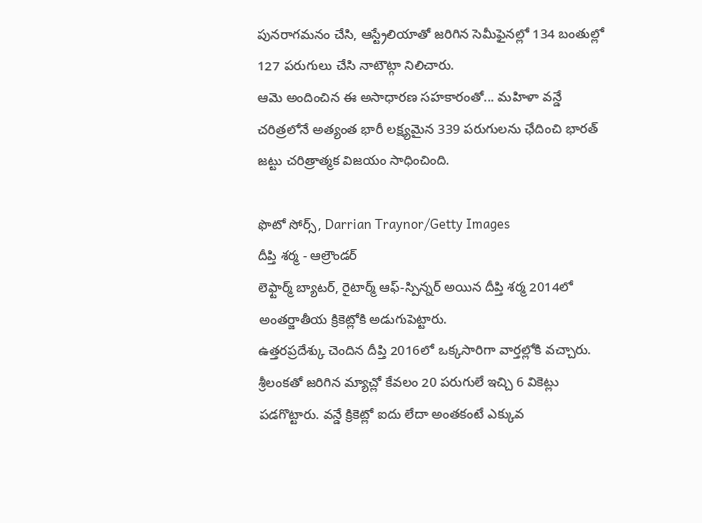పునరాగమనం చేసి, ఆస్ట్రేలియాతో జరిగిన సెమీఫైనల్లో 134 బంతుల్లో 127 పరుగులు చేసి నాటౌట్గా నిలిచారు.
ఆమె అందించిన ఈ అసాధారణ సహకారంతో... మహిళా వన్డే చరిత్రలోనే అత్యంత భారీ లక్ష్యమైన 339 పరుగులను ఛేదించి భారత్ జట్టు చరిత్రాత్మక విజయం సాధించింది.

ఫొటో సోర్స్, Darrian Traynor/Getty Images
దీప్తి శర్మ - ఆల్రౌండర్
లెఫ్టార్మ్ బ్యాటర్, రైటార్మ్ ఆఫ్-స్పిన్నర్ అయిన దీప్తి శర్మ 2014లో అంతర్జాతీయ క్రికెట్లోకి అడుగుపెట్టారు.
ఉత్తరప్రదేశ్కు చెందిన దీప్తి 2016లో ఒక్కసారిగా వార్తల్లోకి వచ్చారు. శ్రీలంకతో జరిగిన మ్యాచ్లో కేవలం 20 పరుగులే ఇచ్చి 6 వికెట్లు పడగొట్టారు. వన్డే క్రికెట్లో ఐదు లేదా అంతకంటే ఎక్కువ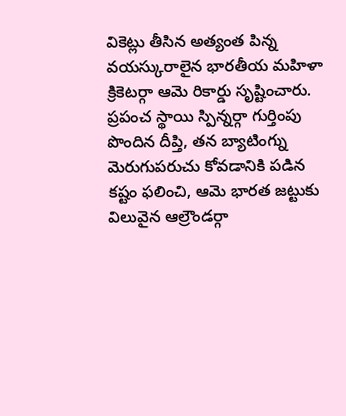వికెట్లు తీసిన అత్యంత పిన్న వయస్కురాలైన భారతీయ మహిళా క్రికెటర్గా ఆమె రికార్డు సృష్టించారు.
ప్రపంచ స్థాయి స్పిన్నర్గా గుర్తింపు పొందిన దీప్తి, తన బ్యాటింగ్ను మెరుగుపరుచు కోవడానికి పడిన కష్టం ఫలించి, ఆమె భారత జట్టుకు విలువైన ఆల్రౌండర్గా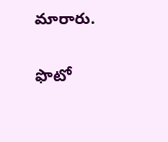మారారు.

ఫొటో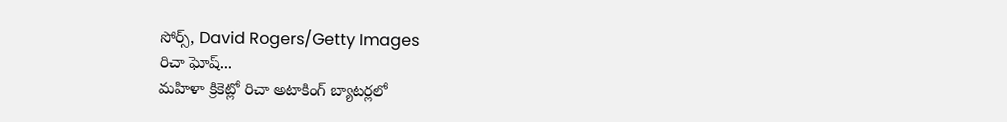సోర్స్, David Rogers/Getty Images
రిచా ఘోష్...
మహిళా క్రికెట్లో రిచా అటాకింగ్ బ్యాటర్లలో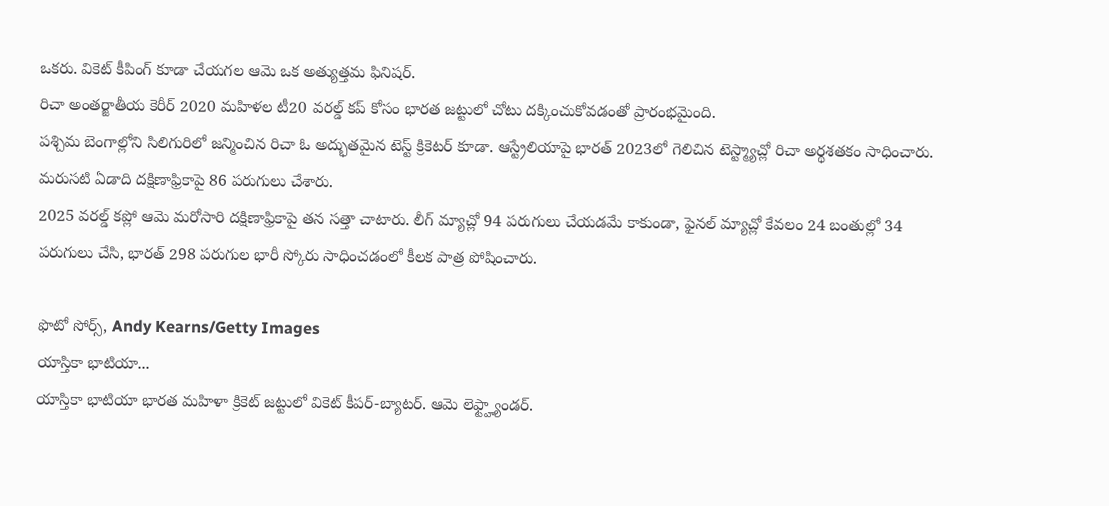ఒకరు. వికెట్ కీపింగ్ కూడా చేయగల ఆమె ఒక అత్యుత్తమ ఫినిషర్.
రిచా అంతర్జాతీయ కెరీర్ 2020 మహిళల టీ20 వరల్డ్ కప్ కోసం భారత జట్టులో చోటు దక్కించుకోవడంతో ప్రారంభమైంది.
పశ్చిమ బెంగాల్లోని సిలిగురిలో జన్మించిన రిచా ఓ అద్భుతమైన టెస్ట్ క్రికెటర్ కూడా. ఆస్ట్రేలియాపై భారత్ 2023లో గెలిచిన టెస్ట్మ్యాచ్లో రిచా అర్థశతకం సాధించారు. మరుసటి ఏడాది దక్షిణాఫ్రికాపై 86 పరుగులు చేశారు.
2025 వరల్డ్ కప్లో ఆమె మరోసారి దక్షిణాఫ్రికాపై తన సత్తా చాటారు. లీగ్ మ్యాచ్లో 94 పరుగులు చేయడమే కాకుండా, ఫైనల్ మ్యాచ్లో కేవలం 24 బంతుల్లో 34 పరుగులు చేసి, భారత్ 298 పరుగుల భారీ స్కోరు సాధించడంలో కీలక పాత్ర పోషించారు.

ఫొటో సోర్స్, Andy Kearns/Getty Images
యాస్తికా భాటియా...
యాస్తికా భాటియా భారత మహిళా క్రికెట్ జట్టులో వికెట్ కీపర్-బ్యాటర్. ఆమె లెఫ్ట్హ్యాండర్.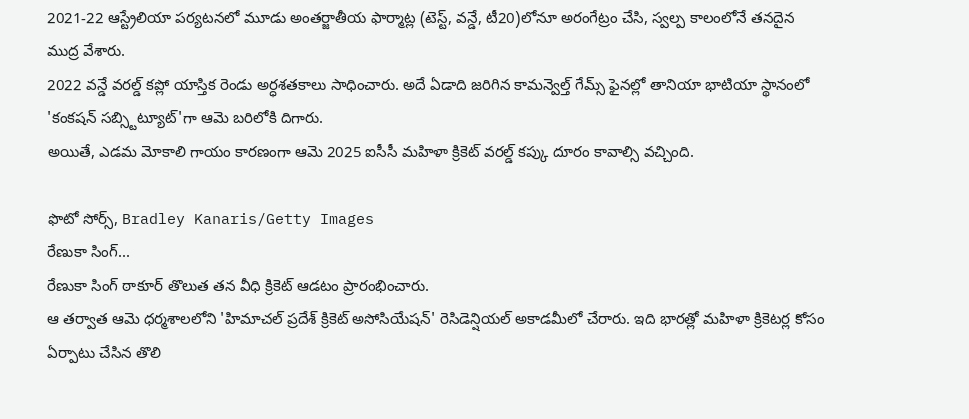2021-22 ఆస్ట్రేలియా పర్యటనలో మూడు అంతర్జాతీయ ఫార్మాట్ల (టెస్ట్, వన్డే, టీ20)లోనూ అరంగేట్రం చేసి, స్వల్ప కాలంలోనే తనదైన ముద్ర వేశారు.
2022 వన్డే వరల్డ్ కప్లో యాస్తిక రెండు అర్ధశతకాలు సాధించారు. అదే ఏడాది జరిగిన కామన్వెల్త్ గేమ్స్ ఫైనల్లో తానియా భాటియా స్థానంలో 'కంకషన్ సబ్స్టిట్యూట్'గా ఆమె బరిలోకి దిగారు.
అయితే, ఎడమ మోకాలి గాయం కారణంగా ఆమె 2025 ఐసీసీ మహిళా క్రికెట్ వరల్డ్ కప్కు దూరం కావాల్సి వచ్చింది.

ఫొటో సోర్స్, Bradley Kanaris/Getty Images
రేణుకా సింగ్...
రేణుకా సింగ్ ఠాకూర్ తొలుత తన వీధి క్రికెట్ ఆడటం ప్రారంభించారు.
ఆ తర్వాత ఆమె ధర్మశాలలోని 'హిమాచల్ ప్రదేశ్ క్రికెట్ అసోసియేషన్' రెసిడెన్షియల్ అకాడమీలో చేరారు. ఇది భారత్లో మహిళా క్రికెటర్ల కోసం ఏర్పాటు చేసిన తొలి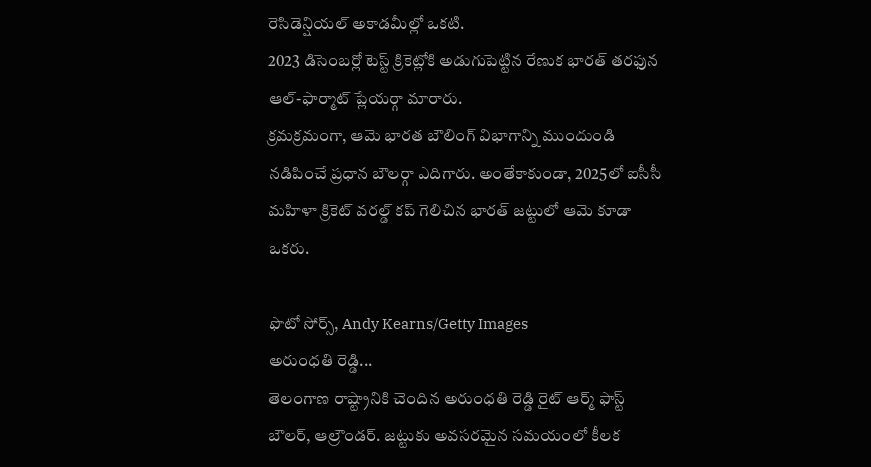రెసిడెన్షియల్ అకాడమీల్లో ఒకటి.
2023 డిసెంబర్లో టెస్ట్ క్రికెట్లోకి అడుగుపెట్టిన రేణుక భారత్ తరఫున ఆల్-ఫార్మాట్ ప్లేయర్గా మారారు.
క్రమక్రమంగా, ఆమె భారత బౌలింగ్ విభాగాన్ని ముందుండి నడిపించే ప్రధాన బౌలర్గా ఎదిగారు. అంతేకాకుండా, 2025లో ఐసీసీ మహిళా క్రికెట్ వరల్డ్ కప్ గెలిచిన భారత్ జట్టులో ఆమె కూడా ఒకరు.

ఫొటో సోర్స్, Andy Kearns/Getty Images
అరుంధతి రెడ్డి...
తెలంగాణ రాష్ట్రానికి చెందిన అరుంధతి రెడ్డి రైట్ ఆర్మ్ ఫాస్ట్ బౌలర్, ఆల్రౌండర్. జట్టుకు అవసరమైన సమయంలో కీలక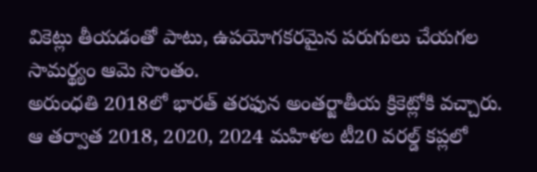వికెట్లు తీయడంతో పాటు, ఉపయోగకరమైన పరుగులు చేయగల సామర్థ్యం ఆమె సొంతం.
అరుంధతి 2018లో భారత్ తరఫున అంతర్జాతీయ క్రికెట్లోకి వచ్చారు. ఆ తర్వాత 2018, 2020, 2024 మహిళల టీ20 వరల్డ్ కప్లలో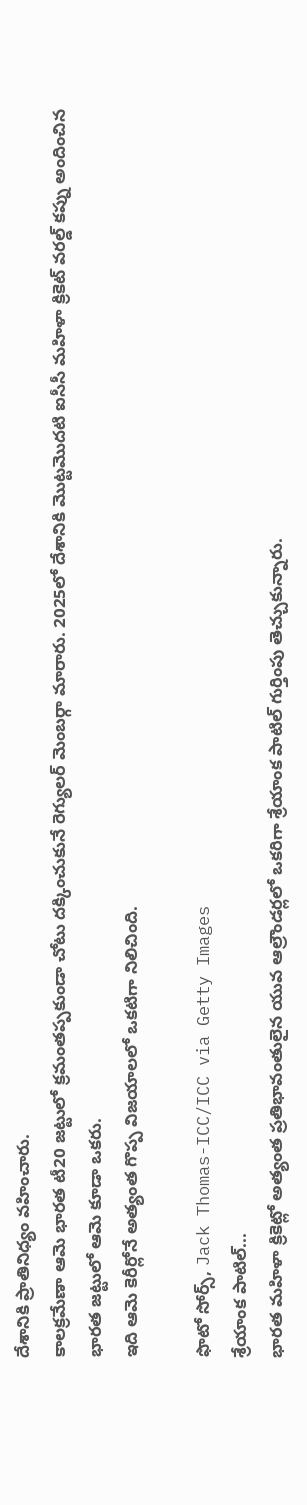దేశానికి ప్రాతినిధ్యం వహించారు.
కాలక్రమేణా ఆమె భారత టీ20 జట్టులో క్రమంతప్పకుండా చోటు దక్కించుకునే రెగ్యులర్ మెంబర్గా మారారు. 2025లో దేశానికి మొట్టమొదటి ఐసీసీ మహిళా క్రికెట్ వరల్డ్ కప్ను అందించిన భారత జట్టులో ఆమె కూడా ఒకరు.
ఇది ఆమె కెరీర్లోనే అత్యంత గొప్ప విజయాలలో ఒకటిగా నిలిచింది.

ఫొటో సోర్స్, Jack Thomas-ICC/ICC via Getty Images
శ్రేయాంక పాటిల్...
భారత మహిళా క్రికెట్లో అత్యంత ప్రతిభావంతులైన యువ ఆల్రౌండర్లలో ఒకరిగా శ్రేయాంక పాటిల్ గుర్తింపు తెచ్చుకున్నారు.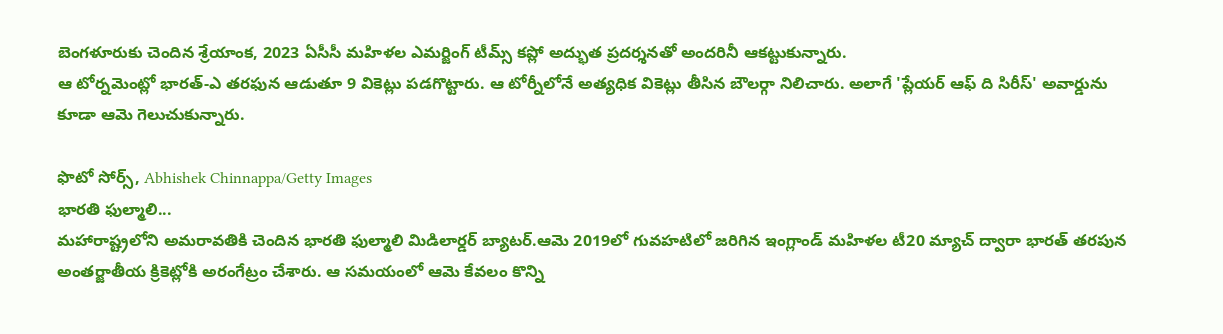బెంగళూరుకు చెందిన శ్రేయాంక, 2023 ఏసీసీ మహిళల ఎమర్జింగ్ టీమ్స్ కప్లో అద్భుత ప్రదర్శనతో అందరినీ ఆకట్టుకున్నారు.
ఆ టోర్నమెంట్లో భారత్-ఎ తరఫున ఆడుతూ 9 వికెట్లు పడగొట్టారు. ఆ టోర్నీలోనే అత్యధిక వికెట్లు తీసిన బౌలర్గా నిలిచారు. అలాగే 'ప్లేయర్ ఆఫ్ ది సిరీస్' అవార్డును కూడా ఆమె గెలుచుకున్నారు.

ఫొటో సోర్స్, Abhishek Chinnappa/Getty Images
భారతి ఫుల్మాలి...
మహారాష్ట్రలోని అమరావతికి చెందిన భారతి ఫుల్మాలి మిడిలార్డర్ బ్యాటర్.ఆమె 2019లో గువహటిలో జరిగిన ఇంగ్లాండ్ మహిళల టీ20 మ్యాచ్ ద్వారా భారత్ తరపున అంతర్జాతీయ క్రికెట్లోకి అరంగేట్రం చేశారు. ఆ సమయంలో ఆమె కేవలం కొన్ని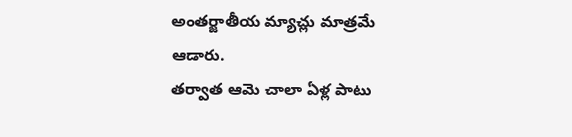అంతర్జాతీయ మ్యాచ్లు మాత్రమే ఆడారు.
తర్వాత ఆమె చాలా ఏళ్ల పాటు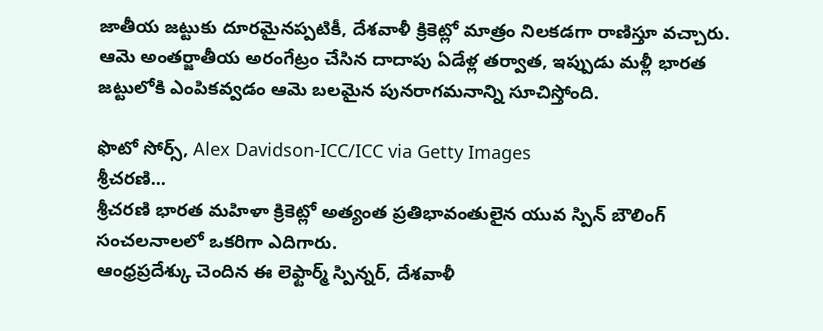జాతీయ జట్టుకు దూరమైనప్పటికీ, దేశవాళీ క్రికెట్లో మాత్రం నిలకడగా రాణిస్తూ వచ్చారు.
ఆమె అంతర్జాతీయ అరంగేట్రం చేసిన దాదాపు ఏడేళ్ల తర్వాత, ఇప్పుడు మళ్లీ భారత జట్టులోకి ఎంపికవ్వడం ఆమె బలమైన పునరాగమనాన్ని సూచిస్తోంది.

ఫొటో సోర్స్, Alex Davidson-ICC/ICC via Getty Images
శ్రీచరణి...
శ్రీచరణి భారత మహిళా క్రికెట్లో అత్యంత ప్రతిభావంతులైన యువ స్పిన్ బౌలింగ్ సంచలనాలలో ఒకరిగా ఎదిగారు.
ఆంధ్రప్రదేశ్కు చెందిన ఈ లెఫ్టార్మ్ స్పిన్నర్, దేశవాళీ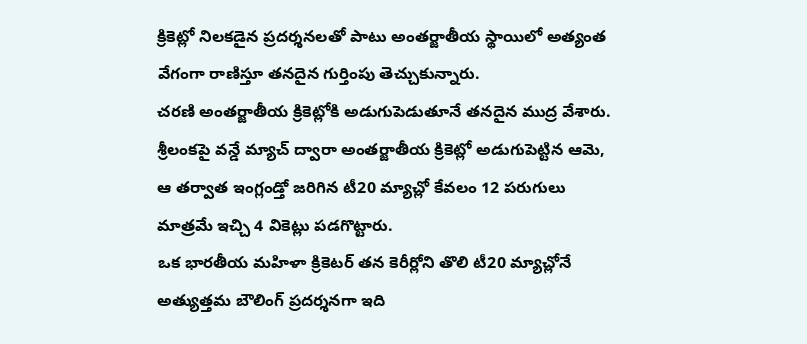క్రికెట్లో నిలకడైన ప్రదర్శనలతో పాటు అంతర్జాతీయ స్థాయిలో అత్యంత వేగంగా రాణిస్తూ తనదైన గుర్తింపు తెచ్చుకున్నారు.
చరణి అంతర్జాతీయ క్రికెట్లోకి అడుగుపెడుతూనే తనదైన ముద్ర వేశారు.
శ్రీలంకపై వన్డే మ్యాచ్ ద్వారా అంతర్జాతీయ క్రికెట్లో అడుగుపెట్టిన ఆమె, ఆ తర్వాత ఇంగ్లండ్తో జరిగిన టీ20 మ్యాచ్లో కేవలం 12 పరుగులు మాత్రమే ఇచ్చి 4 వికెట్లు పడగొట్టారు.
ఒక భారతీయ మహిళా క్రికెటర్ తన కెరీర్లోని తొలి టీ20 మ్యాచ్లోనే అత్యుత్తమ బౌలింగ్ ప్రదర్శనగా ఇది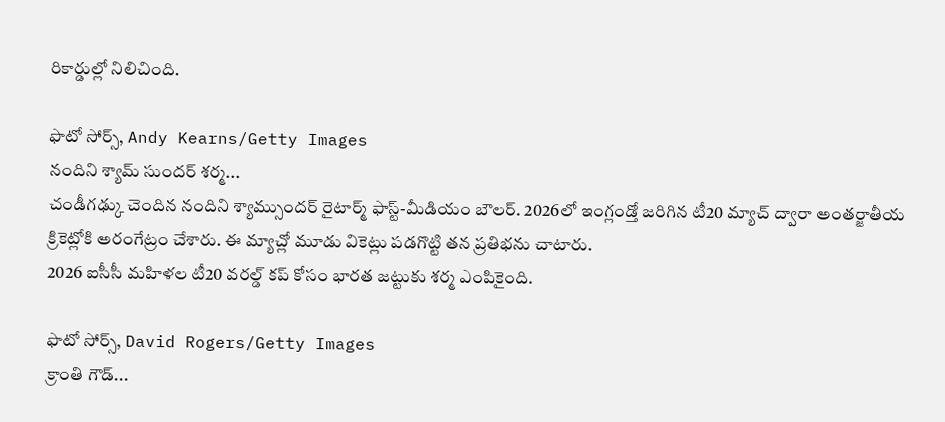రికార్డుల్లో నిలిచింది.

ఫొటో సోర్స్, Andy Kearns/Getty Images
నందిని శ్యామ్ సుందర్ శర్మ...
చండీగఢ్కు చెందిన నందిని శ్యామ్సుందర్ రైటార్మ్ ఫాస్ట్-మీడియం బౌలర్. 2026లో ఇంగ్లండ్తో జరిగిన టీ20 మ్యాచ్ ద్వారా అంతర్జాతీయ క్రికెట్లోకి అరంగేట్రం చేశారు. ఈ మ్యాచ్లో మూడు వికెట్లు పడగొట్టి తన ప్రతిభను చాటారు.
2026 ఐసీసీ మహిళల టీ20 వరల్డ్ కప్ కోసం భారత జట్టుకు శర్మ ఎంపికైంది.

ఫొటో సోర్స్, David Rogers/Getty Images
క్రాంతి గౌడ్...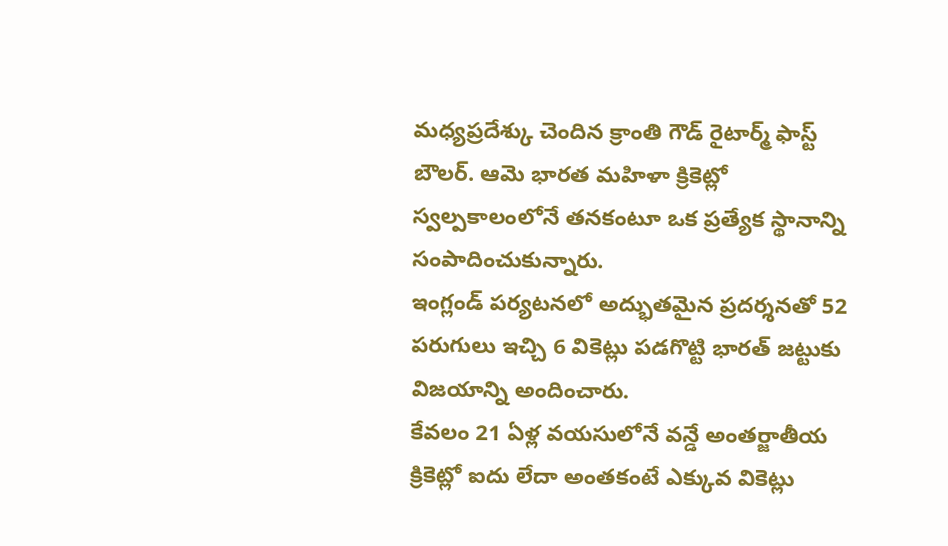మధ్యప్రదేశ్కు చెందిన క్రాంతి గౌడ్ రైటార్మ్ ఫాస్ట్ బౌలర్. ఆమె భారత మహిళా క్రికెట్లో స్వల్పకాలంలోనే తనకంటూ ఒక ప్రత్యేక స్థానాన్ని సంపాదించుకున్నారు.
ఇంగ్లండ్ పర్యటనలో అద్భుతమైన ప్రదర్శనతో 52 పరుగులు ఇచ్చి 6 వికెట్లు పడగొట్టి భారత్ జట్టుకు విజయాన్ని అందించారు.
కేవలం 21 ఏళ్ల వయసులోనే వన్డే అంతర్జాతీయ క్రికెట్లో ఐదు లేదా అంతకంటే ఎక్కువ వికెట్లు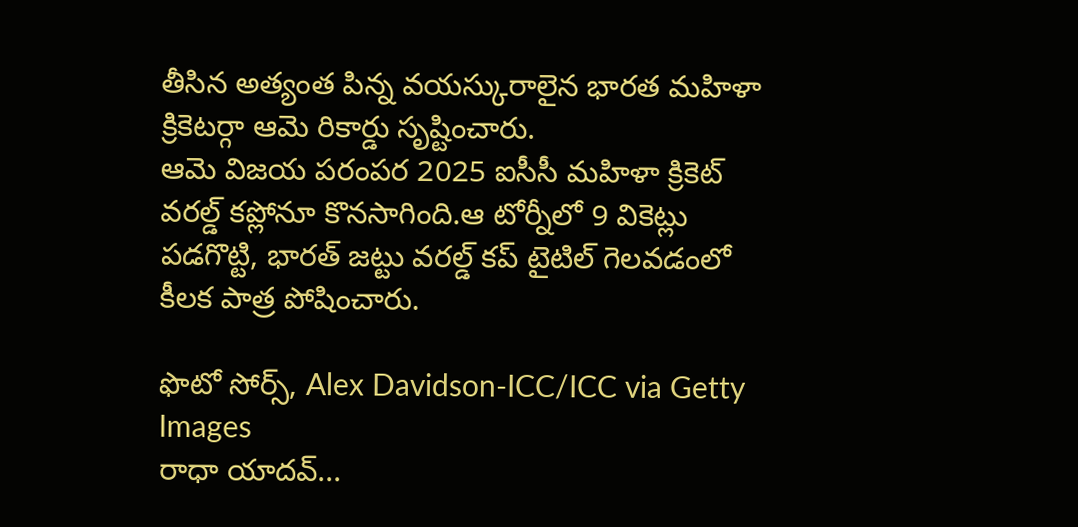తీసిన అత్యంత పిన్న వయస్కురాలైన భారత మహిళా క్రికెటర్గా ఆమె రికార్డు సృష్టించారు.
ఆమె విజయ పరంపర 2025 ఐసీసీ మహిళా క్రికెట్ వరల్డ్ కప్లోనూ కొనసాగింది.ఆ టోర్నీలో 9 వికెట్లు పడగొట్టి, భారత్ జట్టు వరల్డ్ కప్ టైటిల్ గెలవడంలో కీలక పాత్ర పోషించారు.

ఫొటో సోర్స్, Alex Davidson-ICC/ICC via Getty Images
రాధా యాదవ్...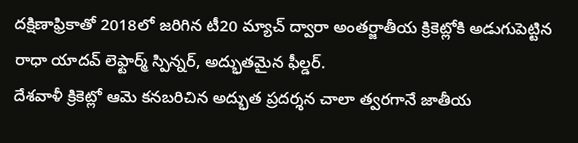దక్షిణాఫ్రికాతో 2018లో జరిగిన టీ20 మ్యాచ్ ద్వారా అంతర్జాతీయ క్రికెట్లోకి అడుగుపెట్టిన రాధా యాదవ్ లెఫ్టార్మ్ స్పిన్నర్, అద్భుతమైన ఫీల్డర్.
దేశవాళీ క్రికెట్లో ఆమె కనబరిచిన అద్భుత ప్రదర్శన చాలా త్వరగానే జాతీయ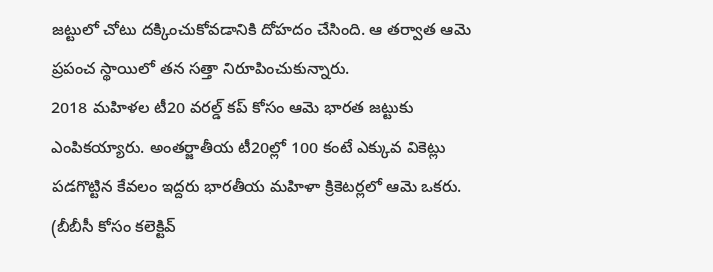జట్టులో చోటు దక్కించుకోవడానికి దోహదం చేసింది. ఆ తర్వాత ఆమె ప్రపంచ స్థాయిలో తన సత్తా నిరూపించుకున్నారు.
2018 మహిళల టీ20 వరల్డ్ కప్ కోసం ఆమె భారత జట్టుకు ఎంపికయ్యారు. అంతర్జాతీయ టీ20ల్లో 100 కంటే ఎక్కువ వికెట్లు పడగొట్టిన కేవలం ఇద్దరు భారతీయ మహిళా క్రికెటర్లలో ఆమె ఒకరు.
(బీబీసీ కోసం కలెక్టివ్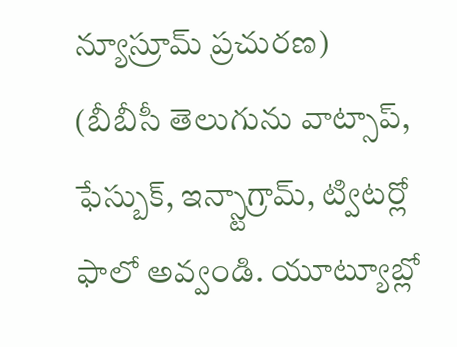న్యూస్రూమ్ ప్రచురణ)
(బీబీసీ తెలుగును వాట్సాప్, ఫేస్బుక్, ఇన్స్టాగ్రామ్, ట్విటర్లో ఫాలో అవ్వండి. యూట్యూబ్లో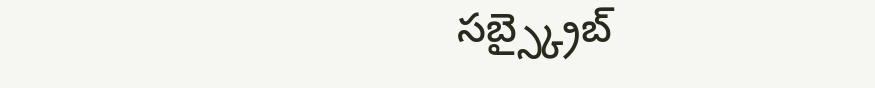సబ్స్క్రైబ్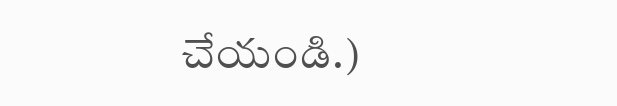చేయండి.)